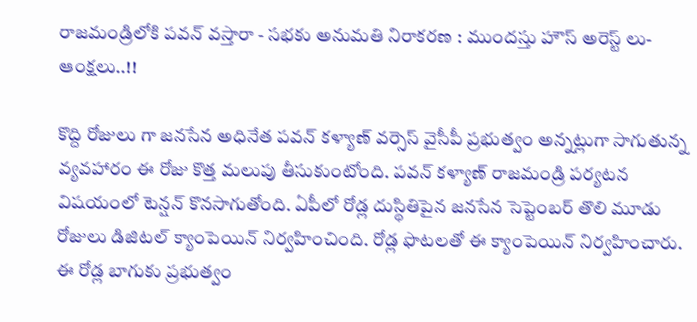రాజమండ్రిలోకి పవన్ వస్తారా - సభకు అనుమతి నిరాకరణ : ముందస్తు హౌస్ అరెస్ట్ లు- ఆంక్షలు..!!

కొద్ది రోజులు గా జనసేన అధినేత పవన్ కళ్యాణ్ వర్సెస్ వైసీపీ ప్రభుత్వం అన్నట్లుగా సాగుతున్న వ్యవహారం ఈ రోజు కొత్త మలుపు తీసుకుంటోంది. పవన్ కళ్యాణ్ రాజమండ్రి పర్యటన విషయంలో టెన్షన్ కొనసాగుతోంది. ఏపీలో రోడ్ల దుస్థితిపైన జనసేన సెప్టెంబర్ తొలి మూడు రోజులు డిజిటల్ క్యాంపెయిన్ నిర్వహించింది. రోడ్ల ఫొటలతో ఈ క్యాంపెయిన్ నిర్వహించారు. ఈ రోడ్ల బాగుకు ప్రభుత్వం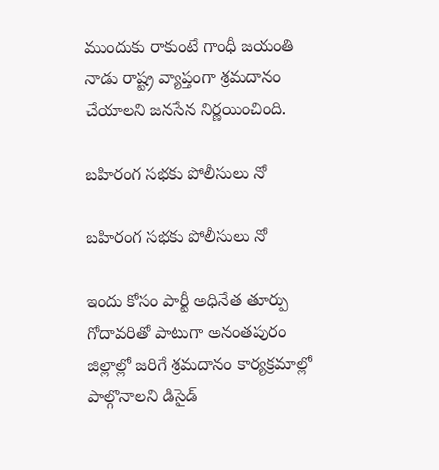ముందుకు రాకుంటే గాంధీ జయంతి నాడు రాష్ట్ర వ్యాప్తంగా శ్రమదానం చేయాలని జనసేన నిర్ణయించింది.

బహిరంగ సభకు పోలీసులు నో

బహిరంగ సభకు పోలీసులు నో

ఇందు కోసం పార్టీ అధినేత తూర్పు గోదావరితో పాటుగా అనంతపురం జిల్లాల్లో జరిగే శ్రమదానం కార్యక్రమాల్లో పాల్గొనాలని డిసైడ్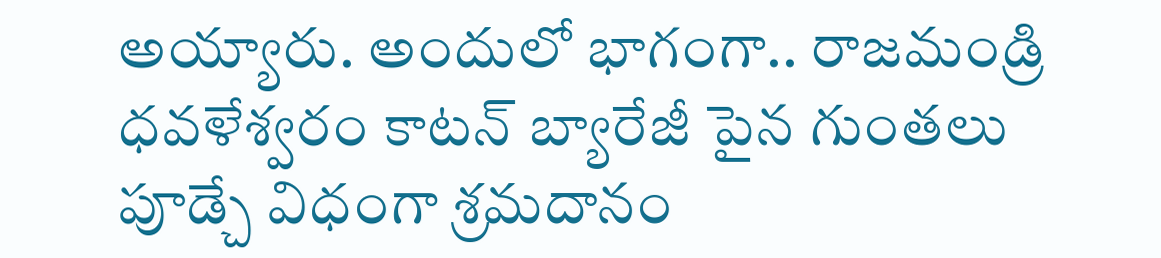అయ్యారు. అందులో భాగంగా.. రాజమండ్రి ధవళేశ్వరం కాటన్ బ్యారేజీ పైన గుంతలు పూడ్చే విధంగా శ్రమదానం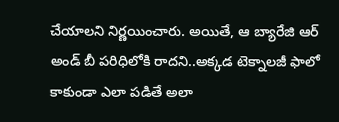చేయాలని నిర్ణయించారు. అయితే, ఆ బ్యారేజి ఆర్ అండ్ బీ పరిధిలోకి రాదని..అక్కడ టెక్నాలజీ ఫాలో కాకుండా ఎలా పడితే అలా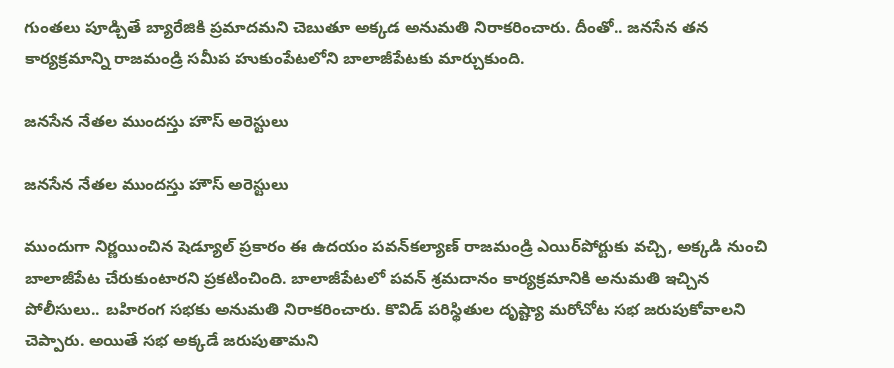గుంతలు పూడ్చితే బ్యారేజికి ప్రమాదమని చెబుతూ అక్కడ అనుమతి నిరాకరించారు. దీంతో.. జనసేన తన కార్యక్రమాన్ని రాజమండ్రి సమీప హుకుంపేటలోని బాలాజీపేటకు మార్చుకుంది.

జనసేన నేతల ముందస్తు హౌస్ అరెస్టులు

జనసేన నేతల ముందస్తు హౌస్ అరెస్టులు

ముందుగా నిర్ణయించిన షెడ్యూల్ ప్రకారం ఈ ఉదయం పవన్‌కల్యాణ్‌ రాజమండ్రి ఎయిర్‌పోర్టుకు వచ్చి, అక్కడి నుంచి బాలాజీపేట చేరుకుంటారని ప్రకటించింది. బాలాజీపేటలో పవన్‌ శ్రమదానం కార్యక్రమానికి అనుమతి ఇచ్చిన పోలీసులు.. బహిరంగ సభకు అనుమతి నిరాకరించారు. కొవిడ్‌ పరిస్థితుల దృష్ట్యా మరోచోట సభ జరుపుకోవాలని చెప్పారు. అయితే సభ అక్కడే జరుపుతామని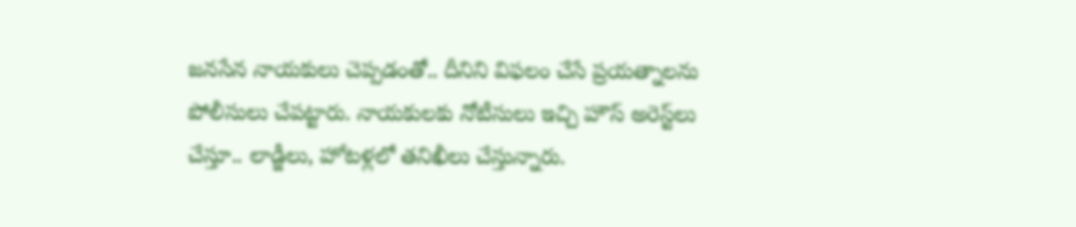జనసేన నాయకులు చెప్పడంతో.. దీనిని విఫలం చేసే ప్రయత్నాలను పోలీసులు చేపట్టారు. నాయకులకు నోటీసులు ఇచ్చి హౌస్‌ అరెస్ట్‌లు చేస్తూ.. లాడ్జీలు, హోటళ్లలో తనిఖీలు చేస్తున్నారు.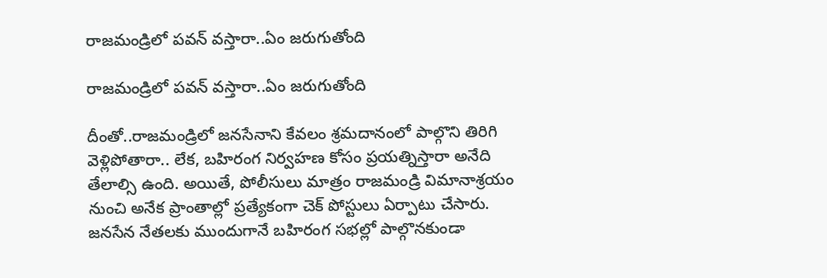రాజమండ్రిలో పవన్ వస్తారా..ఏం జరుగుతోంది

రాజమండ్రిలో పవన్ వస్తారా..ఏం జరుగుతోంది

దీంతో..రాజమండ్రిలో జనసేనాని కేవలం శ్రమదానంలో పాల్గొని తిరిగి వెళ్లిపోతారా.. లేక, బహిరంగ నిర్వహణ కోసం ప్రయత్నిస్తారా అనేది తేలాల్సి ఉంది. అయితే, పోలీసులు మాత్రం రాజమండ్రి విమానాశ్రయం నుంచి అనేక ప్రాంతాల్లో ప్రత్యేకంగా చెక్ పోస్టులు ఏర్పాటు చేసారు. జనసేన నేతలకు ముందుగానే బహిరంగ సభల్లో పాల్గొనకుండా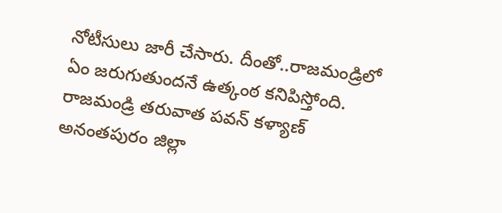నోటీసులు జారీ చేసారు. దీంతో..రాజమండ్రిలో ఏం జరుగుతుందనే ఉత్కంఠ కనిపిస్తోంది. రాజమండ్రి తరువాత పవన్ కళ్యాణ్ అనంతపురం జిల్లా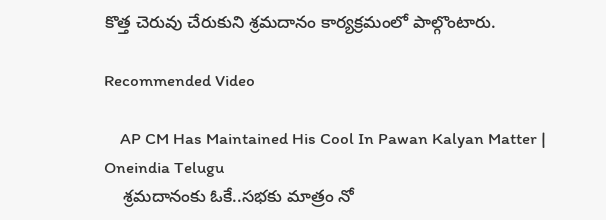కొత్త చెరువు చేరుకుని శ్రమదానం కార్యక్రమంలో పాల్గొంటారు.

Recommended Video

    AP CM Has Maintained His Cool In Pawan Kalyan Matter | Oneindia Telugu
    శ్రమదానంకు ఓకే..సభకు మాత్రం నో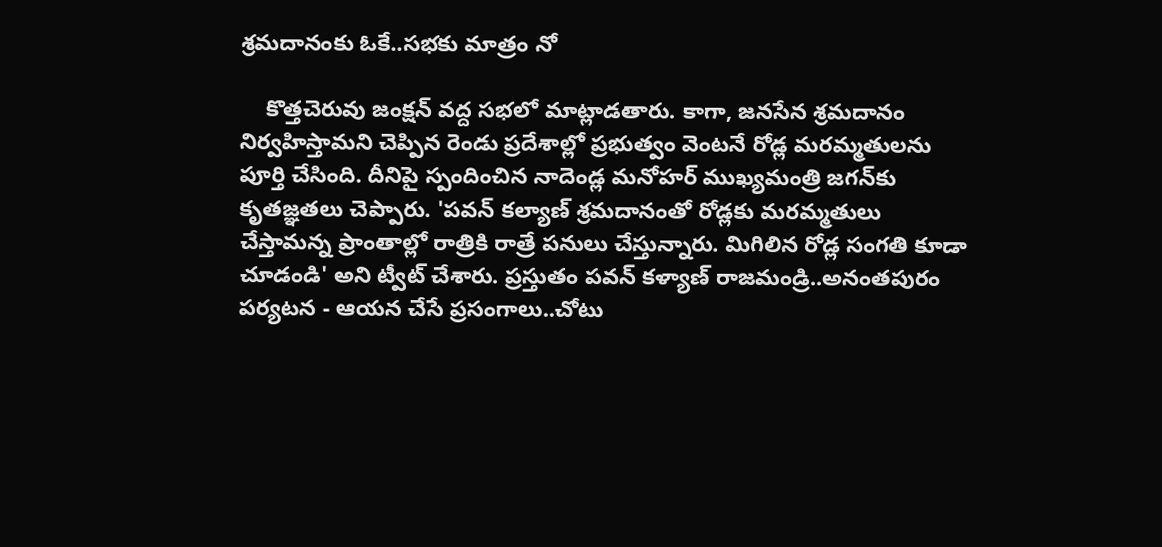శ్రమదానంకు ఓకే..సభకు మాత్రం నో

    కొత్తచెరువు జంక్షన్‌ వద్ద సభలో మాట్లాడతారు. కాగా, జనసేన శ్రమదానం నిర్వహిస్తామని చెప్పిన రెండు ప్రదేశాల్లో ప్రభుత్వం వెంటనే రోడ్ల మరమ్మతులను పూర్తి చేసింది. దీనిపై స్పందించిన నాదెండ్ల మనోహర్‌ ముఖ్యమంత్రి జగన్‌కు కృతజ్ఞతలు చెప్పారు. 'పవన్‌ కల్యాణ్‌ శ్రమదానంతో రోడ్లకు మరమ్మతులు చేస్తామన్న ప్రాంతాల్లో రాత్రికి రాత్రే పనులు చేస్తున్నారు. మిగిలిన రోడ్ల సంగతి కూడా చూడండి' అని ట్వీట్‌ చేశారు. ప్రస్తుతం పవన్ కళ్యాణ్ రాజమండ్రి..అనంతపురం పర్యటన - ఆయన చేసే ప్రసంగాలు..చోటు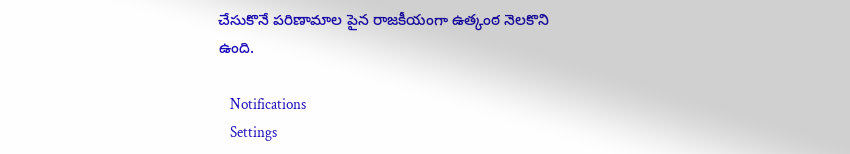చేసుకొనే పరిణామాల పైన రాజకీయంగా ఉత్కంఠ నెలకొని ఉంది.

    Notifications
    Settings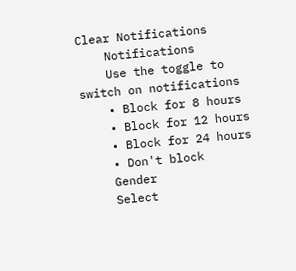Clear Notifications
    Notifications
    Use the toggle to switch on notifications
    • Block for 8 hours
    • Block for 12 hours
    • Block for 24 hours
    • Don't block
    Gender
    Select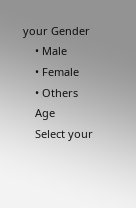your Gender
    • Male
    • Female
    • Others
    Age
    Select your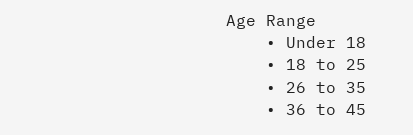Age Range
    • Under 18
    • 18 to 25
    • 26 to 35
    • 36 to 45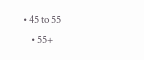• 45 to 55
    • 55+